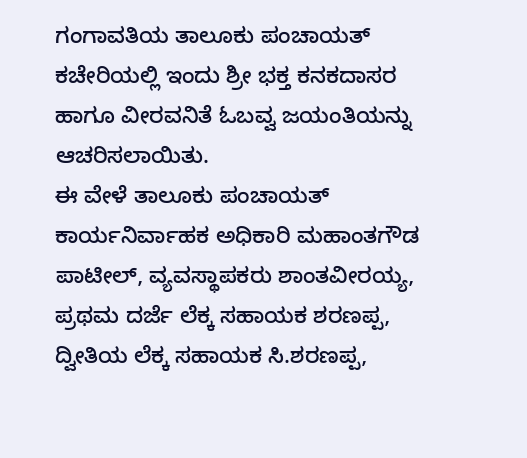ಗಂಗಾವತಿಯ ತಾಲೂಕು ಪಂಚಾಯತ್ ಕಚೇರಿಯಲ್ಲಿ ಇಂದು ಶ್ರೀ ಭಕ್ತ ಕನಕದಾಸರ ಹಾಗೂ ವೀರವನಿತೆ ಓಬವ್ವ ಜಯಂತಿಯನ್ನು ಆಚರಿಸಲಾಯಿತು.
ಈ ವೇಳೆ ತಾಲೂಕು ಪಂಚಾಯತ್ ಕಾರ್ಯನಿರ್ವಾಹಕ ಅಧಿಕಾರಿ ಮಹಾಂತಗೌಡ ಪಾಟೀಲ್, ವ್ಯವಸ್ಥಾಪಕರು ಶಾಂತವೀರಯ್ಯ, ಪ್ರಥಮ ದರ್ಜೆ ಲೆಕ್ಕ ಸಹಾಯಕ ಶರಣಪ್ಪ, ದ್ವೀತಿಯ ಲೆಕ್ಕ ಸಹಾಯಕ ಸಿ.ಶರಣಪ್ಪ,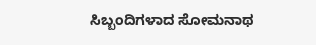ಸಿಬ್ಬಂದಿಗಳಾದ ಸೋಮನಾಥ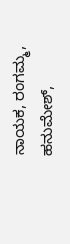ನಾಯಕ, ರಂಗಮ್ಮ, ಹನುಮೇಶ್,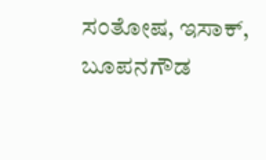ಸಂತೋಷ, ಇಸಾಕ್, ಬೂಪನಗೌಡ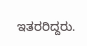ಇತರರಿದ್ದರು.